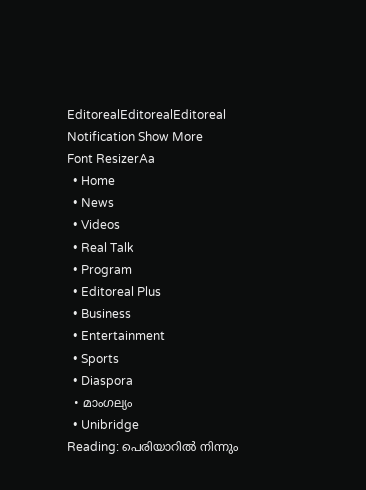EditorealEditorealEditoreal
Notification Show More
Font ResizerAa
  • Home
  • News
  • Videos
  • Real Talk
  • Program
  • Editoreal Plus
  • Business
  • Entertainment
  • Sports
  • Diaspora
  • മാംഗല്യം
  • Unibridge
Reading: പെരിയാറിൽ നിന്നും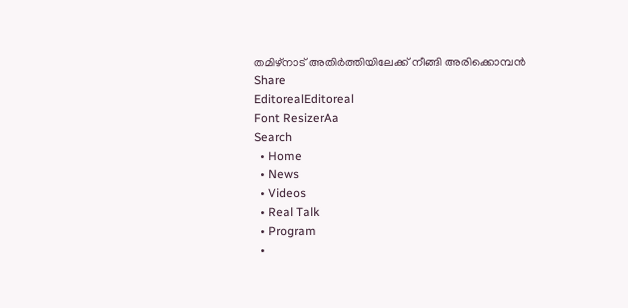തമിഴ്നാട് അതി‍ർത്തിയിലേക്ക് നീങ്ങി അരിക്കൊമ്പൻ
Share
EditorealEditoreal
Font ResizerAa
Search
  • Home
  • News
  • Videos
  • Real Talk
  • Program
  •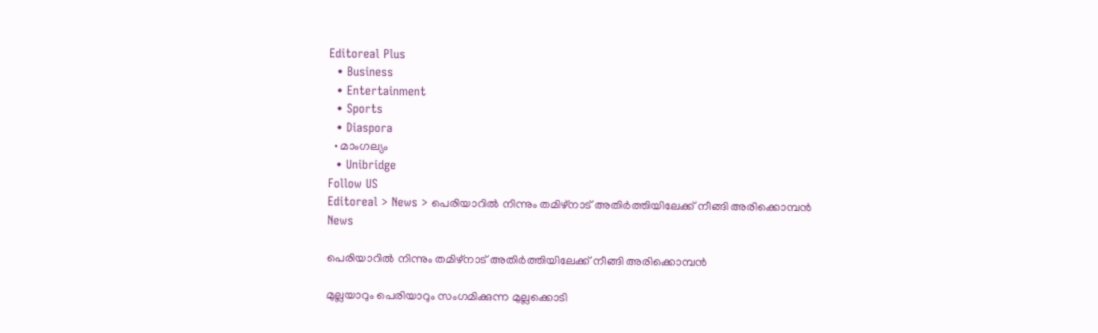Editoreal Plus
  • Business
  • Entertainment
  • Sports
  • Diaspora
  • മാംഗല്യം
  • Unibridge
Follow US
Editoreal > News > പെരിയാറിൽ നിന്നും തമിഴ്നാട് അതി‍ർത്തിയിലേക്ക് നീങ്ങി അരിക്കൊമ്പൻ
News

പെരിയാറിൽ നിന്നും തമിഴ്നാട് അതി‍ർത്തിയിലേക്ക് നീങ്ങി അരിക്കൊമ്പൻ

മുല്ലയാറും പെരിയാറും സംഗമിക്കുന്ന മുല്ലക്കൊടി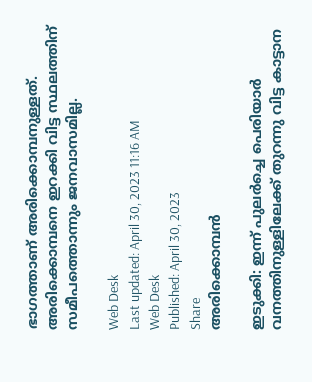ഭാഗത്താണ് അരിക്കൊമ്പനുള്ളത്. അരിക്കൊമ്പനെ ഇറക്കി വിട്ട സ്ഥലത്തിന് സമീപത്തൊന്നും ജനവാസമില്ല.

Web Desk
Last updated: April 30, 2023 11:16 AM
Web Desk
Published: April 30, 2023
Share
അരിക്കൊമ്പൻ

ഇടുക്കി: ഇന്ന് പുല‍‍ർച്ചെ പെരിയാ‍ർ വനത്തിനുള്ളിലേക്ക് തുറന്നു വിട്ട കാട്ടാന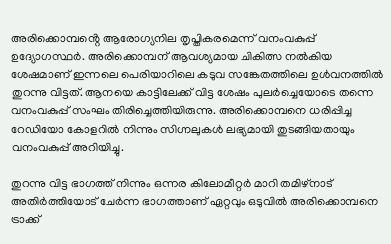അരിക്കൊമ്പൻ്റെ ആരോഗ്യനില തൃപ്തികരമെന്ന് വനംവകുപ്പ് ഉദ്യോഗസ്ഥ‍ർ. അരിക്കൊമ്പന് ആവശ്യമായ ചികിത്സ നൽകിയ ശേഷമാണ് ഇന്നലെ പെരിയാ‍റിലെ കടുവ സങ്കേതത്തിലെ ഉൾവനത്തിൽ തുറന്നു വിട്ടത്. ആനയെ കാട്ടിലേക്ക് വിട്ട ശേഷം പുലർച്ചെയോടെ തന്നെ വനംവകുപ്പ് സംഘം തിരിച്ചെത്തിയിരുന്നു. അരിക്കൊമ്പനെ ധരിപ്പിച്ച റേഡിയോ കോളറിൽ നിന്നും സിഗ്നലുകൾ ലഭ്യമായി തുടങ്ങിയതായും വനംവകുപ്പ് അറിയിച്ചു.

തുറന്നു വിട്ട ഭാഗത്ത് നിന്നും ഒന്നര കിലോമീറ്റർ മാറി തമിഴ്നാട് അതിർത്തിയോട് ചേർന്ന ഭാഗത്താണ് ഏറ്റവും ഒടുവിൽ അരിക്കൊമ്പനെ ട്രാക്ക്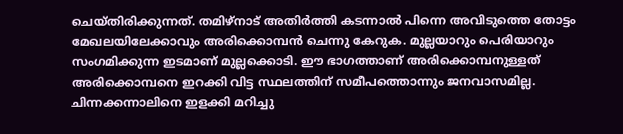ചെയ്തിരിക്കുന്നത്. തമിഴ്നാട് അതിർത്തി കടന്നാൽ പിന്നെ അവിടുത്തെ തോട്ടം മേഖലയിലേക്കാവും അരിക്കൊമ്പൻ ചെന്നു കേറുക. മുല്ലയാറും പെരിയാറും സംഗമിക്കുന്ന ഇടമാണ് മുല്ലക്കൊടി. ഈ ഭാഗത്താണ് അരിക്കൊമ്പനുള്ളത് അരിക്കൊമ്പനെ ഇറക്കി വിട്ട സ്ഥലത്തിന് സമീപത്തൊന്നും ജനവാസമില്ല. ചിന്നക്കന്നാലിനെ ഇളക്കി മറിച്ചു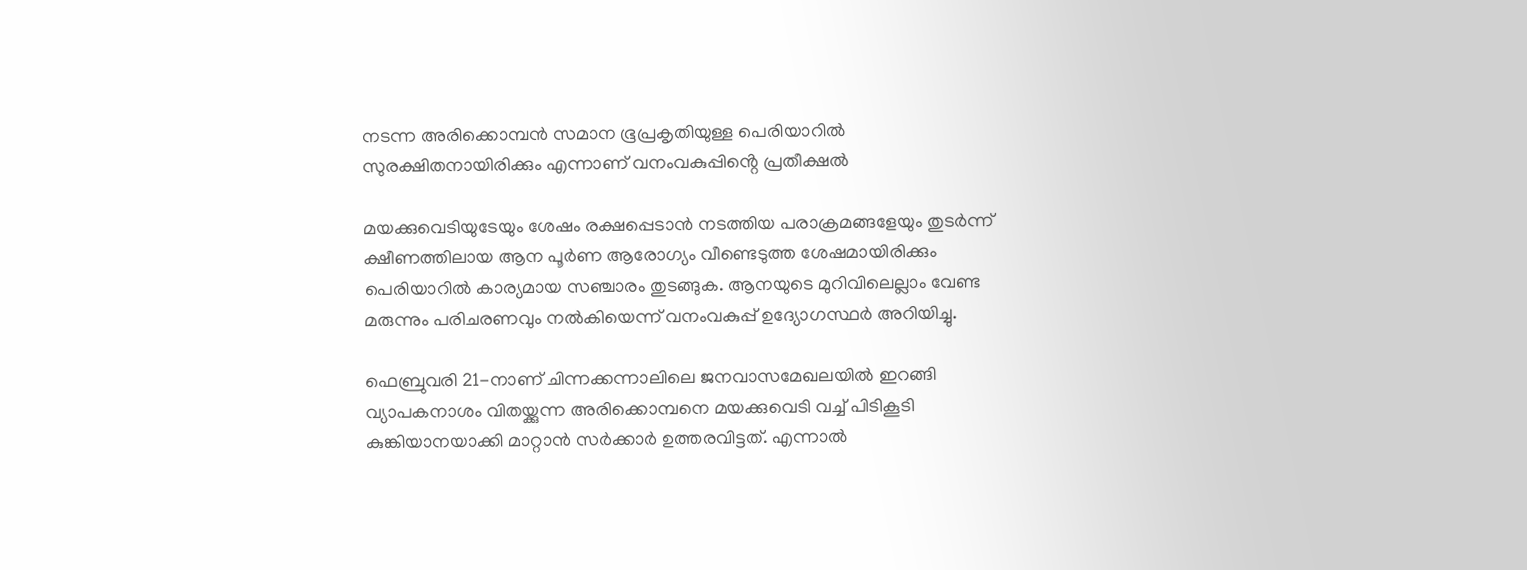നടന്ന അരിക്കൊമ്പൻ സമാന ഭൂപ്രകൃതിയുള്ള പെരിയാറിൽ സുരക്ഷിതനായിരിക്കും എന്നാണ് വനംവകുപ്പിൻ്റെ പ്രതീക്ഷൽ

മയക്കുവെടിയുടേയും ശേഷം രക്ഷപ്പെടാൻ നടത്തിയ പരാക്രമങ്ങളേയും തുടർന്ന് ക്ഷീണത്തിലായ ആന പൂർണ ആരോഗ്യം വീണ്ടെടുത്ത ശേഷമായിരിക്കും പെരിയാറിൽ കാര്യമായ സഞ്ചാരം തുടങ്ങുക. ആനയുടെ മുറിവിലെല്ലാം വേണ്ട മരുന്നും പരിചരണവും നൽകിയെന്ന് വനംവകുപ്പ് ഉദ്യോഗസ്ഥർ അറിയിച്ചു.

ഫെബ്രുവരി 21-നാണ് ചിന്നക്കന്നാലിലെ ജനവാസമേഖലയിൽ ഇറങ്ങി വ്യാപകനാശം വിതയ്ക്കുന്ന അരിക്കൊമ്പനെ മയക്കുവെടി വച്ച് പിടികൂടി കുങ്കിയാനയാക്കി മാറ്റാൻ സ‍ർക്കാർ ഉത്തരവിട്ടത്. എന്നാൽ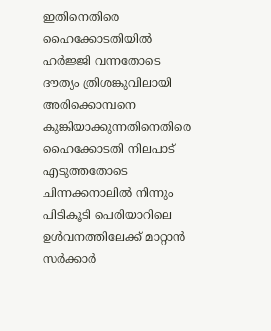ഇതിനെതിരെ ഹൈക്കോടതിയിൽ ഹർജ്ജി വന്നതോടെ ദൗത്യം ത്രിശങ്കുവിലായി അരിക്കൊമ്പനെ കുങ്കിയാക്കുന്നതിനെതിരെ ഹൈക്കോടതി നിലപാട് എടുത്തതോടെ ചിന്നക്കനാലിൽ നിന്നും പിടികൂടി പെരിയാറിലെ ഉൾവനത്തിലേക്ക് മാറ്റാൻ സ‍ർക്കാർ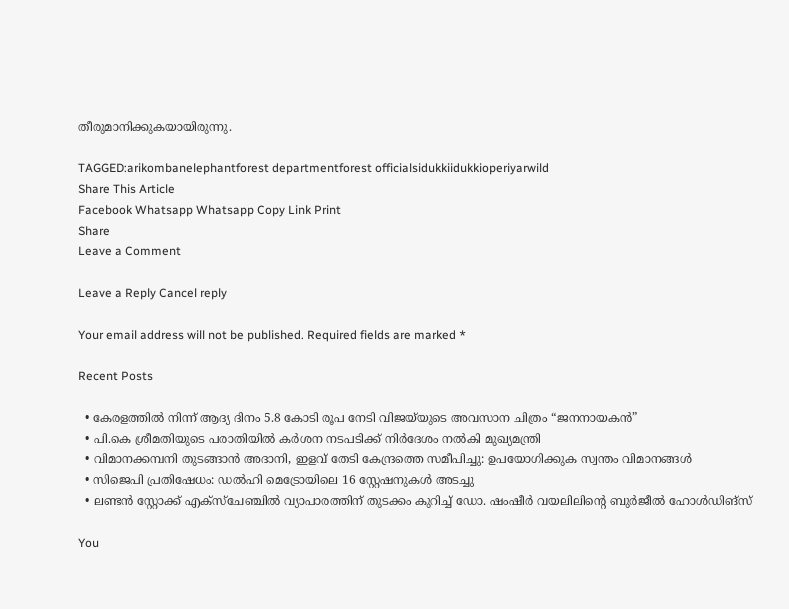തീരുമാനിക്കുകയായിരുന്നു.

TAGGED:arikombanelephantforest departmentforest officialsidukkiidukkioperiyarwild
Share This Article
Facebook Whatsapp Whatsapp Copy Link Print
Share
Leave a Comment

Leave a Reply Cancel reply

Your email address will not be published. Required fields are marked *

Recent Posts

  • കേരളത്തിൽ നിന്ന് ആദ്യ ദിനം 5.8 കോടി രൂപ നേടി വിജയ്‌യുടെ അവസാന ചിത്രം “ജനനായകൻ”
  • പി.കെ ശ്രീമതിയുടെ പരാതിയിൽ കർശന നടപടിക്ക് നിർദേശം നൽകി മുഖ്യമന്ത്രി
  • വിമാനക്കമ്പനി തുടങ്ങാൻ അദാനി, ഇളവ് തേടി കേന്ദ്രത്തെ സമീപിച്ചു: ഉപയോഗിക്കുക സ്വന്തം വിമാനങ്ങൾ
  • സിജെപി പ്രതിഷേധം: ഡൽഹി മെട്രോയിലെ 16 സ്റ്റേഷനുകൾ അടച്ചു
  • ലണ്ടൻ സ്റ്റോക്ക് എക്സ്ചേഞ്ചിൽ വ്യാപാരത്തിന് തുടക്കം കുറിച്ച് ഡോ. ഷംഷീർ വയലിലിന്റെ ബുർജീൽ ഹോൾഡിങ്സ്

You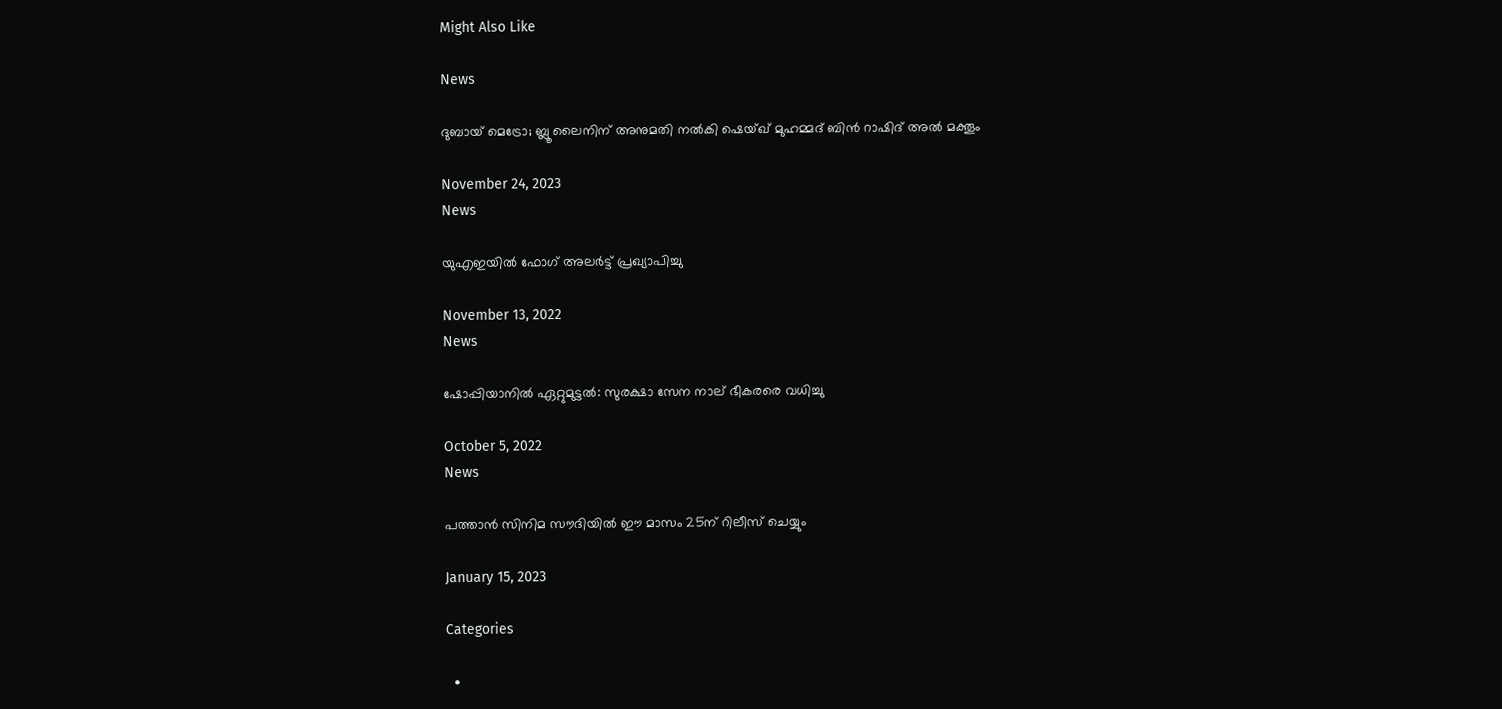Might Also Like

News

ദുബായ് മെട്രോ; ബ്ലൂ ലൈനിന് അനുമതി നല്‍കി ഷെയ്ഖ് മുഹമ്മദ് ബിന്‍ റാഷിദ് അല്‍ മക്തൂം

November 24, 2023
News

യുഎഇയിൽ ഫോഗ് അലർട്ട് പ്രഖ്യാപിച്ചു

November 13, 2022
News

ഷോപ്പിയാനില്‍ ഏറ്റുമുട്ടല്‍: സുരക്ഷാ സേന നാല് ഭീകരരെ വധിച്ചു

October 5, 2022
News

പത്താൻ സിനിമ സൗദിയിൽ ഈ മാസം 25ന് റിലീസ് ചെയ്യും

January 15, 2023

Categories

  •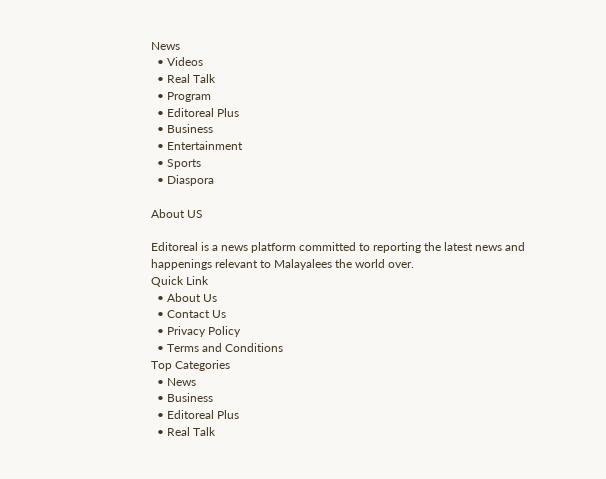News
  • Videos
  • Real Talk
  • Program
  • Editoreal Plus
  • Business
  • Entertainment
  • Sports
  • Diaspora

About US

Editoreal is a news platform committed to reporting the latest news and happenings relevant to Malayalees the world over.
Quick Link
  • About Us
  • Contact Us
  • Privacy Policy
  • Terms and Conditions
Top Categories
  • News
  • Business
  • Editoreal Plus
  • Real Talk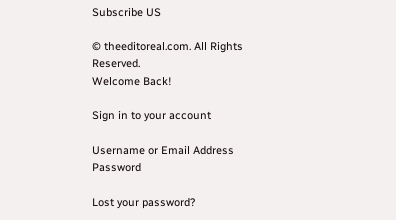Subscribe US

© theeditoreal.com. All Rights Reserved.
Welcome Back!

Sign in to your account

Username or Email Address
Password

Lost your password?